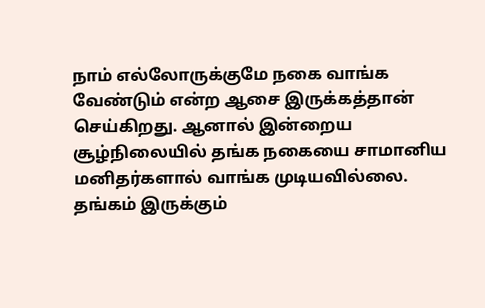நாம் எல்லோருக்குமே நகை வாங்க வேண்டும் என்ற ஆசை இருக்கத்தான் செய்கிறது. ஆனால் இன்றைய சூழ்நிலையில் தங்க நகையை சாமானிய மனிதர்களால் வாங்க முடியவில்லை. தங்கம் இருக்கும்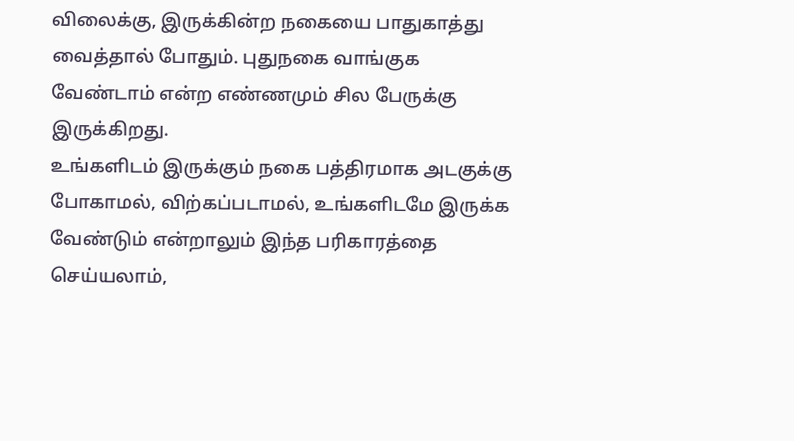விலைக்கு, இருக்கின்ற நகையை பாதுகாத்து வைத்தால் போதும். புதுநகை வாங்குக வேண்டாம் என்ற எண்ணமும் சில பேருக்கு இருக்கிறது.
உங்களிடம் இருக்கும் நகை பத்திரமாக அடகுக்கு போகாமல், விற்கப்படாமல், உங்களிடமே இருக்க வேண்டும் என்றாலும் இந்த பரிகாரத்தை செய்யலாம்,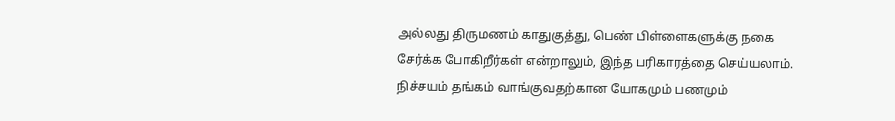அல்லது திருமணம் காதுகுத்து, பெண் பிள்ளைகளுக்கு நகை சேர்க்க போகிறீர்கள் என்றாலும், இந்த பரிகாரத்தை செய்யலாம். நிச்சயம் தங்கம் வாங்குவதற்கான யோகமும் பணமும்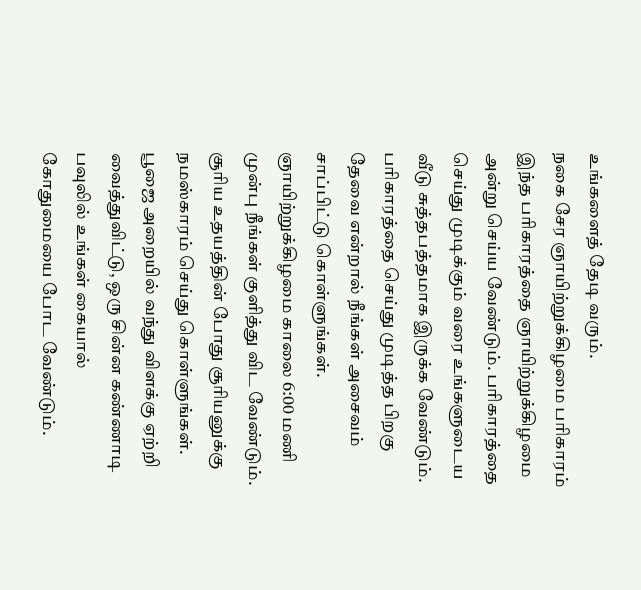உங்களைத் தேடி வரும்.
நகை சேர ஞாயிற்றுக்கிழமை பரிகாரம்
இந்த பரிகாரத்தை ஞாயிற்றுக்கிழமை அன்று செய்ய வேண்டும். பரிகாரத்தை செய்து முடிக்கும் வரை உங்களுடைய வீடு சுத்தபத்தமாக இருக்க வேண்டும். பரிகாரத்தை செய்து முடித்த பிறகு தேவை என்றால் நீங்கள் அசைவம் சாப்பிட்டு கொள்ளுங்கள். ஞாயிற்றுக்கிழமை காலை 6:00 மணி முன்பு நீங்கள் குளித்து விட வேண்டும்.
சூரிய உதயத்தின் போது சூரியனுக்கு நமஸ்காரம் செய்து கொள்ளுங்கள். பூஜை அறையில் வந்து விளக்கு ஏற்றி வைத்துவிட்டு, ஒரு சின்ன கண்ணாடி பவுலில் உங்கள் கையால் கோதுமையை போட வேண்டும்.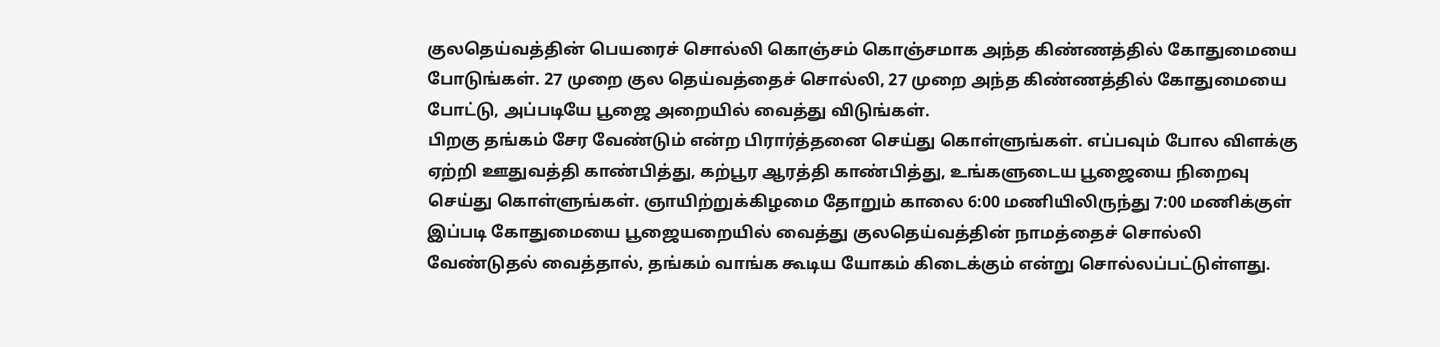குலதெய்வத்தின் பெயரைச் சொல்லி கொஞ்சம் கொஞ்சமாக அந்த கிண்ணத்தில் கோதுமையை போடுங்கள். 27 முறை குல தெய்வத்தைச் சொல்லி, 27 முறை அந்த கிண்ணத்தில் கோதுமையை போட்டு, அப்படியே பூஜை அறையில் வைத்து விடுங்கள்.
பிறகு தங்கம் சேர வேண்டும் என்ற பிரார்த்தனை செய்து கொள்ளுங்கள். எப்பவும் போல விளக்கு ஏற்றி ஊதுவத்தி காண்பித்து, கற்பூர ஆரத்தி காண்பித்து, உங்களுடைய பூஜையை நிறைவு செய்து கொள்ளுங்கள். ஞாயிற்றுக்கிழமை தோறும் காலை 6:00 மணியிலிருந்து 7:00 மணிக்குள் இப்படி கோதுமையை பூஜையறையில் வைத்து குலதெய்வத்தின் நாமத்தைச் சொல்லி வேண்டுதல் வைத்தால், தங்கம் வாங்க கூடிய யோகம் கிடைக்கும் என்று சொல்லப்பட்டுள்ளது.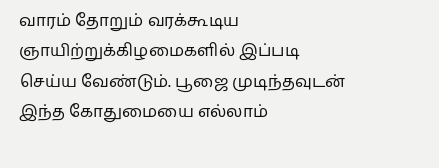வாரம் தோறும் வரக்கூடிய ஞாயிற்றுக்கிழமைகளில் இப்படி செய்ய வேண்டும். பூஜை முடிந்தவுடன் இந்த கோதுமையை எல்லாம்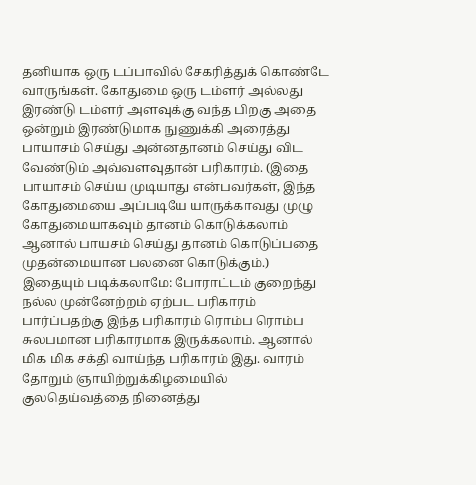தனியாக ஒரு டப்பாவில் சேகரித்துக் கொண்டே வாருங்கள். கோதுமை ஒரு டம்ளர் அல்லது இரண்டு டம்ளர் அளவுக்கு வந்த பிறகு அதை ஒன்றும் இரண்டுமாக நுணுக்கி அரைத்து பாயாசம் செய்து அன்னதானம் செய்து விட வேண்டும் அவ்வளவுதான் பரிகாரம். (இதை பாயாசம் செய்ய முடியாது என்பவர்கள், இந்த கோதுமையை அப்படியே யாருக்காவது முழு கோதுமையாகவும் தானம் கொடுக்கலாம் ஆனால் பாயசம் செய்து தானம் கொடுப்பதை முதன்மையான பலனை கொடுக்கும்.)
இதையும் படிக்கலாமே: போராட்டம் குறைந்து நல்ல முன்னேற்றம் ஏற்பட பரிகாரம்
பார்ப்பதற்கு இந்த பரிகாரம் ரொம்ப ரொம்ப சுலபமான பரிகாரமாக இருக்கலாம். ஆனால் மிக மிக சக்தி வாய்ந்த பரிகாரம் இது. வாரம் தோறும் ஞாயிற்றுக்கிழமையில் குலதெய்வத்தை நினைத்து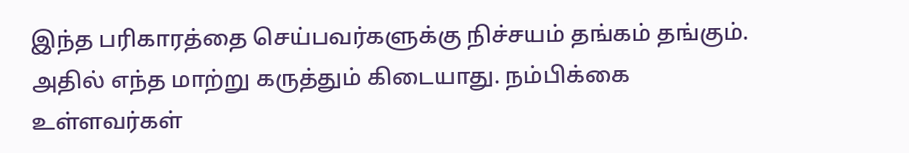இந்த பரிகாரத்தை செய்பவர்களுக்கு நிச்சயம் தங்கம் தங்கும். அதில் எந்த மாற்று கருத்தும் கிடையாது. நம்பிக்கை உள்ளவர்கள்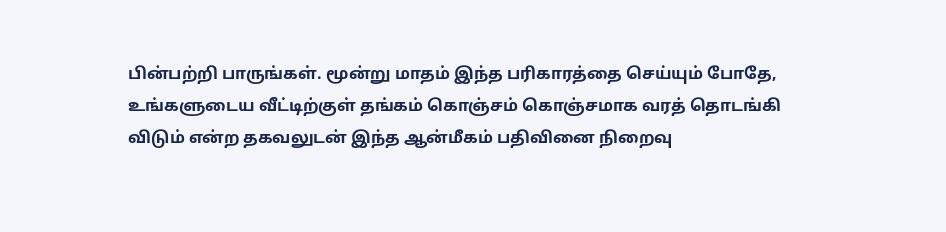பின்பற்றி பாருங்கள். மூன்று மாதம் இந்த பரிகாரத்தை செய்யும் போதே, உங்களுடைய வீட்டிற்குள் தங்கம் கொஞ்சம் கொஞ்சமாக வரத் தொடங்கி விடும் என்ற தகவலுடன் இந்த ஆன்மீகம் பதிவினை நிறைவு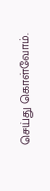செய்து கொள்வோம்.